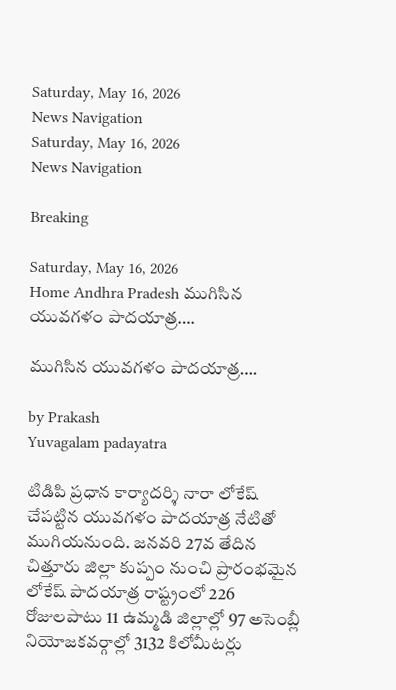Saturday, May 16, 2026
News Navigation
Saturday, May 16, 2026
News Navigation

Breaking

Saturday, May 16, 2026
Home Andhra Pradesh ముగిసిన యువగళం పాదయాత్ర….

ముగిసిన యువగళం పాదయాత్ర….

by Prakash
Yuvagalam padayatra

టిడిపి ప్రధాన కార్యాదర్శి నారా లోకేష్‌ చేపట్టిన యువగళం పాదయాత్ర నేటితో ముగియనుంది. జనవరి 27వ తేదిన చిత్తూరు జిల్లా కుప్పం నుంచి ప్రారంభమైన లోకేష్ పాదయాత్ర రాష్ట్రంలో 226 రోజులపాటు 11 ఉమ్మడి జిల్లాల్లో 97 అసెంబ్లీ నియోజకవర్గాల్లో 3132 కిలోమీటర్లు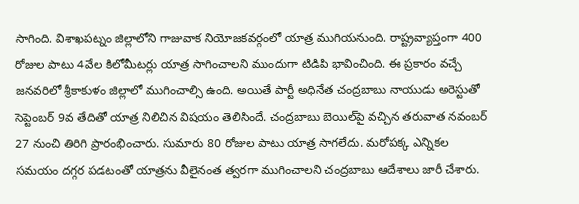సాగింది. విశాఖపట్నం జిల్లాలోని గాజువాక నియోజకవర్గంలో యాత్ర ముగియనుంది. రాష్ట్రవ్యాప్తంగా 400 రోజుల పాటు 4వేల కిలోమీటర్లు యాత్ర సాగించాలని ముందుగా టిడిపి భావించింది. ఈ ప్రకారం వచ్చే జనవరిలో శ్రీకాకుళం జిల్లాలో ముగించాల్సి ఉంది. అయితే పార్టీ అధినేత చంద్రబాబు నాయుడు అరెస్టుతో సెప్టెంబర్‌ 9వ తేదితో యాత్ర నిలిచిన విషయం తెలిసిందే. చంద్రబాబు బెయిల్‌పై వచ్చిన తరువాత నవంబర్‌ 27 నుంచి తిరిగి ప్రారంభించారు. సుమారు 80 రోజుల పాటు యాత్ర సాగలేదు. మరోపక్క ఎన్నికల సమయం దగ్గర పడటంతో యాత్రను వీలైనంత త్వరగా ముగించాలని చంద్రబాబు ఆదేశాలు జారీ చేశారు.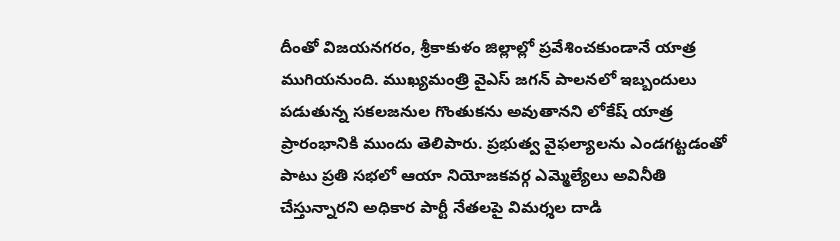దీంతో విజయనగరం, శ్రీకాకుళం జిల్లాల్లో ప్రవేశించకుండానే యాత్ర ముగియనుంది. ముఖ్యమంత్రి వైఎస్‌ జగన్‌ పాలనలో ఇబ్బందులు పడుతున్న సకలజనుల గొంతుకను అవుతానని లోకేష్‌ యాత్ర ప్రారంభానికి ముందు తెలిపారు. ప్రభుత్వ వైఫల్యాలను ఎండగట్టడంతో పాటు ప్రతి సభలో ఆయా నియోజకవర్గ ఎమ్మెల్యేలు అవినీతి చేస్తున్నారని అధికార పార్టీ నేతలపై విమర్శల దాడి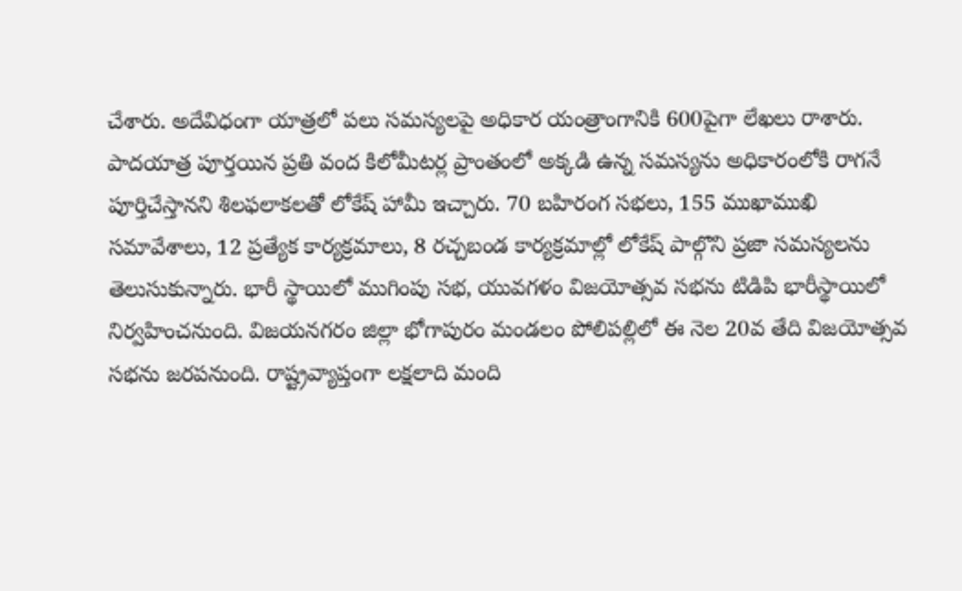చేశారు. అదేవిధంగా యాత్రలో పలు సమస్యలపై అధికార యంత్రాంగానికి 600పైగా లేఖలు రాశారు. పాదయాత్ర పూర్తయిన ప్రతి వంద కిలోమీటర్ల ప్రాంతంలో అక్కడి ఉన్న సమస్యను అధికారంలోకి రాగనే పూర్తిచేస్తానని శిలఫలాకలతో లోకేష్‌ హామీ ఇచ్చారు. 70 బహిరంగ సభలు, 155 ముఖాముఖి సమావేశాలు, 12 ప్రత్యేక కార్యక్రమాలు, 8 రచ్చబండ కార్యక్రమాల్లో లోకేష్‌ పాల్గొని ప్రజా సమస్యలను తెలుసుకున్నారు. భారీ స్థాయిలో ముగింపు సభ, యువగళం విజయోత్సవ సభను టిడిపి భారీస్థాయిలో నిర్వహించనుంది. విజయనగరం జిల్లా భోగాపురం మండలం పోలిపల్లిలో ఈ నెల 20వ తేది విజయోత్సవ సభను జరపనుంది. రాష్ట్రవ్యాప్తంగా లక్షలాది మంది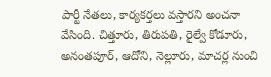పార్టీ నేతలు, కార్యకర్తలు వస్తారని అంచనా వేసింది. చిత్తూరు, తిరుపతి, రైల్వే కోడూరు, అనంతపూర్‌, ఆదోని, నెల్లూరు, మాచర్ల నుంచి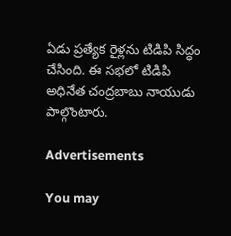ఏడు ప్రత్యేక రైళ్లను టిడిపి సిద్ధం చేసింది. ఈ సభలో టిడిపి అధినేత చంద్రబాబు నాయుడు పాల్గొంటారు.

Advertisements

You may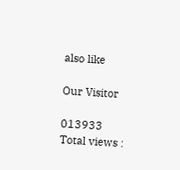also like

Our Visitor

013933
Total views :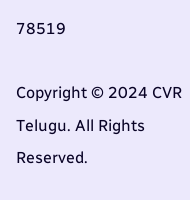78519

Copyright © 2024 CVR Telugu. All Rights Reserved.